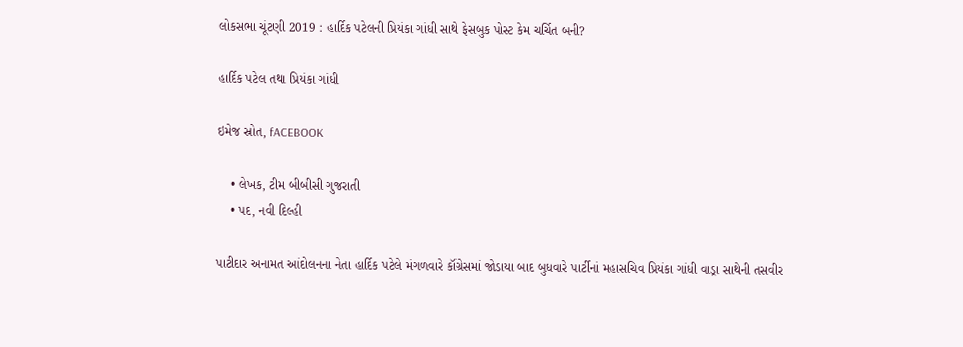લોકસભા ચૂંટણી 2019 : હાર્દિક પટેલની પ્રિયંકા ગાંધી સાથે ફેસબુક પોસ્ટ કેમ ચર્ચિત બની?

હાર્દિક પટેલ તથા પ્રિયંકા ગાંધી

ઇમેજ સ્રોત, fACEBOOK

    • લેખક, ટીમ બીબીસી ગુજરાતી
    • પદ, નવી દિલ્હી

પાટીદાર અનામત આંદોલનના નેતા હાર્દિક પટેલે મંગળવારે કૉંગ્રેસમાં જોડાયા બાદ બુધવારે પાર્ટીનાં મહાસચિવ પ્રિયંકા ગાંધી વાડ્રા સાથેની તસવીર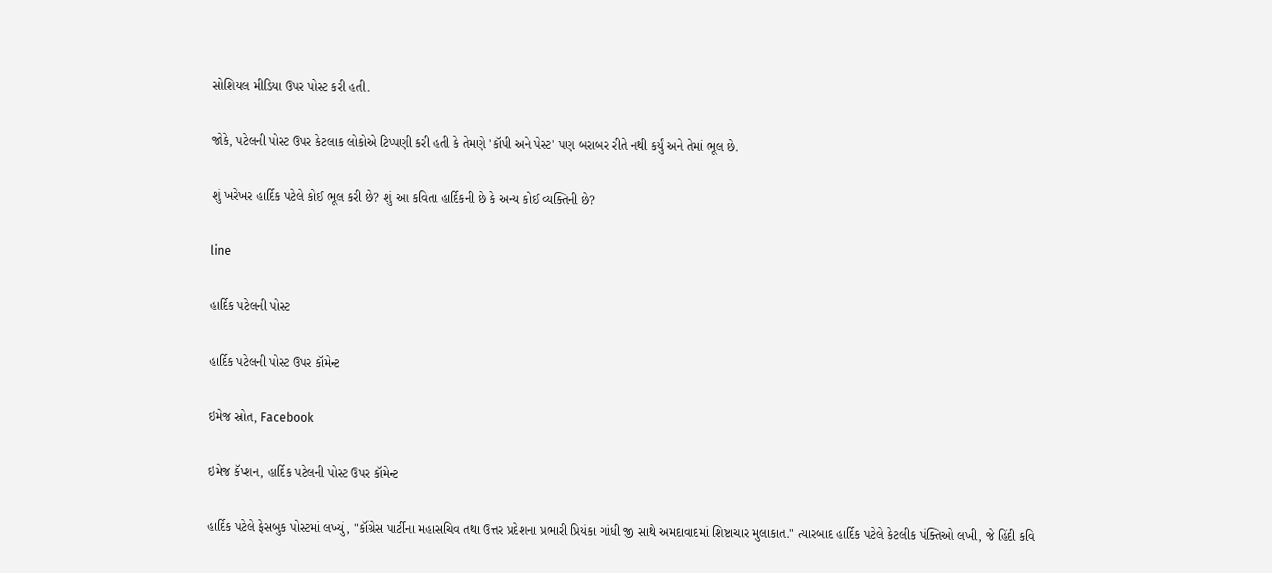સોશિયલ મીડિયા ઉપર પોસ્ટ કરી હતી.

જોકે, પટેલની પોસ્ટ ઉપર કેટલાક લોકોએ ટિપ્પણી કરી હતી કે તેમણે 'કૉપી અને પેસ્ટ' પણ બરાબર રીતે નથી કર્યું અને તેમાં ભૂલ છે.

શું ખરેખર હાર્દિક પટેલે કોઈ ભૂલ કરી છે? શું આ કવિતા હાર્દિકની છે કે અન્ય કોઈ વ્યક્તિની છે?

line

હાર્દિક પટેલની પોસ્ટ

હાર્દિક પટેલની પોસ્ટ ઉપર કૉમેન્ટ

ઇમેજ સ્રોત, Facebook

ઇમેજ કૅપ્શન, હાર્દિક પટેલની પોસ્ટ ઉપર કૉમેન્ટ

હાર્દિક પટેલે ફેસબુક પોસ્ટમાં લખ્યું, "કૉંગ્રેસ પાર્ટીના મહાસચિવ તથા ઉત્તર પ્રદેશના પ્રભારી પ્રિયંકા ગાંધી જી સાથે અમદાવાદમાં શિષ્ટાચાર મુલાકાત." ત્યારબાદ હાર્દિક પટેલે કેટલીક પંક્તિઓ લખી, જે હિંદી કવિ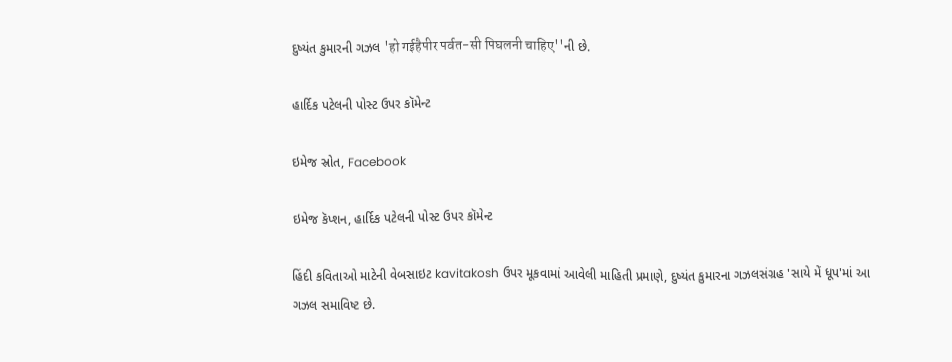દુષ્યંત કુમારની ગઝલ 'हो गईहैपीर पर्वत-सी पिघलनी चाहिए''ની છે.

હાર્દિક પટેલની પોસ્ટ ઉપર કૉમેન્ટ

ઇમેજ સ્રોત, Facebook

ઇમેજ કૅપ્શન, હાર્દિક પટેલની પોસ્ટ ઉપર કૉમેન્ટ

હિંદી કવિતાઓ માટેની વેબસાઇટ kavitakosh ઉપર મૂકવામાં આવેલી માહિતી પ્રમાણે, દુષ્યંત કુમારના ગઝલસંગ્રહ 'સાયે મેં ધૂપ'માં આ ગઝલ સમાવિષ્ટ છે.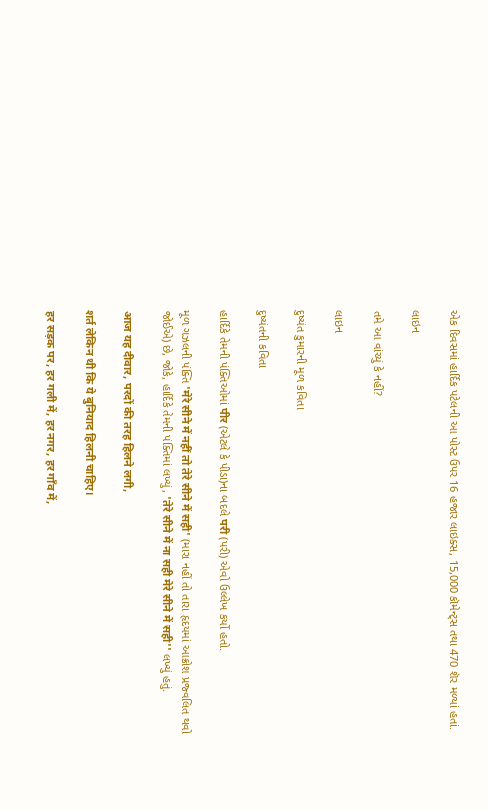એક દિવસમાં હાર્દિક પટેલની આ પોસ્ટ ઉપર 16 હજાર લાઇક્સ, 15,000 કૉમેન્ટ્સ તથા 470 શૅર મળ્યાં હતાં.

લાઇન

તમે આ વાંચ્યું કે નહીં?

લાઇન

દુષ્યંત કુમારની મૂળ કવિતા

દુષ્યંતની કવિતા

હાર્દિકે તેમની પંક્તિઓમાં पीर (એટલે કે પીડા)ના બદલે परी (પરી) એવો ઉલ્લેખ કર્યો હતો.

મૂળ ગઝલની પંક્તિ 'मेरे सीने में नहीं तो तेरे सीने में सही' (મારા નહીં તો તારા હૃદયમાં આક્રોશ પ્રજ્વલિત થવો જોઈએ) છે, જોકે, હાર્દિકે તેમની પંક્તિમાં લખ્યું, 'तेरे सीने में ना सही मेरे सीने में सही'' લખ્યું હતું.

आज यह दीवार, परदों की तरह हिलने लगी,

शर्त लेकिन थी कि ये बुनियाद हिलनी चाहिए।

हर सड़क पर, हर गली में, हर नगर, हर गाँव में,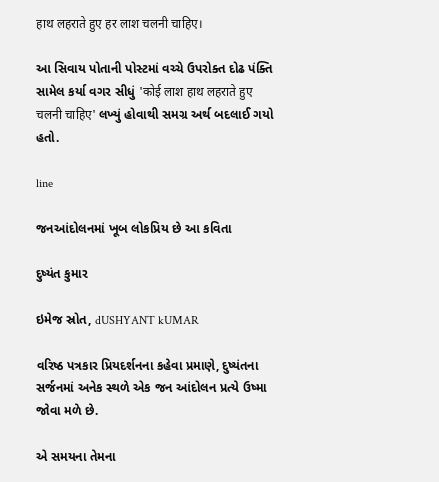हाथ लहराते हुए हर लाश चलनी चाहिए।

આ સિવાય પોતાની પોસ્ટમાં વચ્ચે ઉપરોક્ત દોઢ પંક્તિ સામેલ કર્યા વગર સીધું 'कोई लाश हाथ लहराते हुए चलनी चाहिए' લખ્યું હોવાથી સમગ્ર અર્થ બદલાઈ ગયો હતો.

line

જનઆંદોલનમાં ખૂબ લોકપ્રિય છે આ કવિતા

દુષ્યંત કુમાર

ઇમેજ સ્રોત, dUSHYANT kUMAR

વરિષ્ઠ પત્રકાર પ્રિયદર્શનના કહેવા પ્રમાણે, દુષ્યંતના સર્જનમાં અનેક સ્થળે એક જન આંદોલન પ્રત્યે ઉષ્મા જોવા મળે છે.

એ સમયના તેમના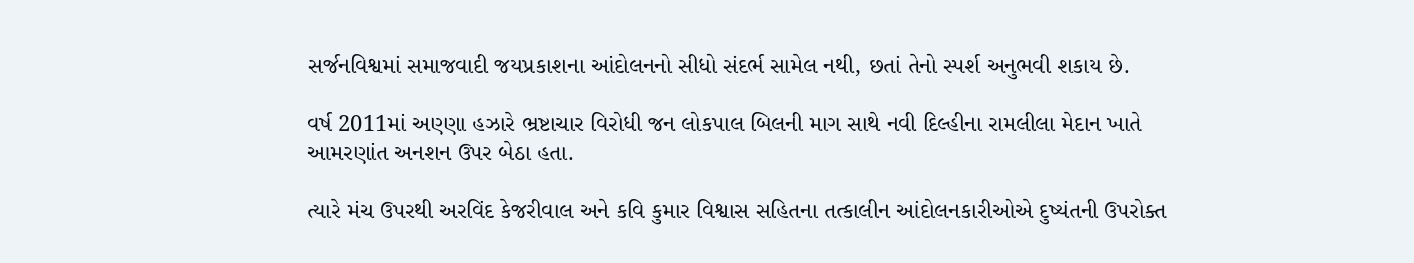સર્જનવિશ્વમાં સમાજવાદી જયપ્રકાશના આંદોલનનો સીધો સંદર્ભ સામેલ નથી, છતાં તેનો સ્પર્શ અનુભવી શકાય છે.

વર્ષ 2011માં અણ્ણા હઝારે ભ્રષ્ટાચાર વિરોધી જન લોકપાલ બિલની માગ સાથે નવી દિલ્હીના રામલીલા મેદાન ખાતે આમરણાંત અનશન ઉપર બેઠા હતા.

ત્યારે મંચ ઉપરથી અરવિંદ કેજરીવાલ અને કવિ કુમાર વિશ્વાસ સહિતના તત્કાલીન આંદોલનકારીઓએ દુષ્યંતની ઉપરોક્ત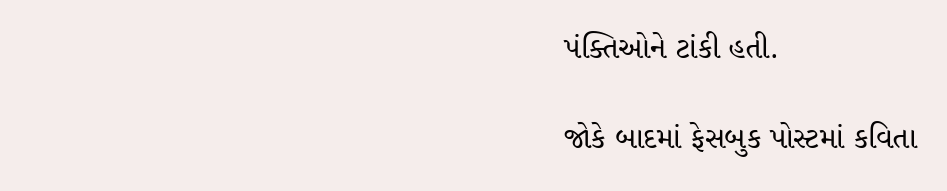પંક્તિઓને ટાંકી હતી.

જોકે બાદમાં ફેસબુક પોસ્ટમાં કવિતા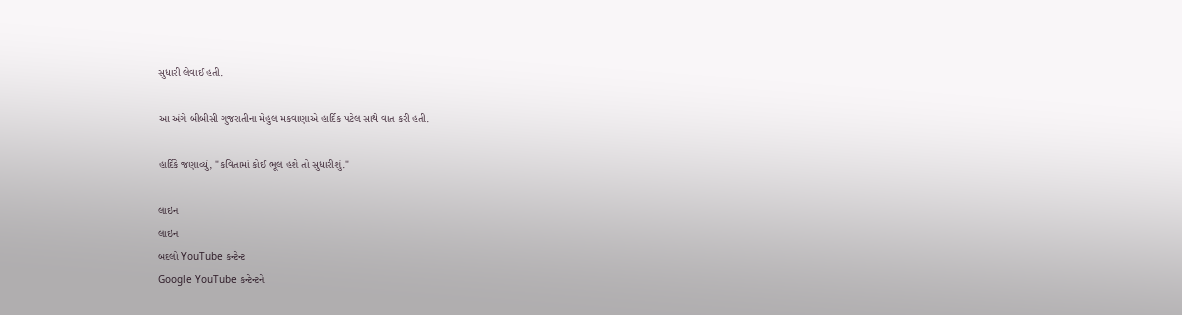સુધારી લેવાઈ હતી.

આ અંગે બીબીસી ગુજરાતીના મેહુલ મકવાણાએ હાર્દિક પટેલ સાથે વાત કરી હતી.

હાર્દિકે જણાવ્યું, "કવિતામાં કોઈ ભૂલ હશે તો સુધારીશું."

લાઇન
લાઇન
બદલો YouTube કન્ટેન્ટ
Google YouTube કન્ટેન્ટને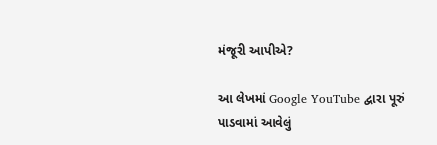મંજૂરી આપીએ?

આ લેખમાં Google YouTube દ્વારા પૂરું પાડવામાં આવેલું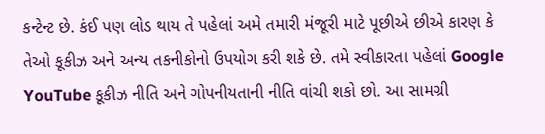કન્ટેન્ટ છે. કંઈ પણ લોડ થાય તે પહેલાં અમે તમારી મંજૂરી માટે પૂછીએ છીએ કારણ કે તેઓ કૂકીઝ અને અન્ય તકનીકોનો ઉપયોગ કરી શકે છે. તમે સ્વીકારતા પહેલાં Google YouTube કૂકીઝ નીતિ અને ગોપનીયતાની નીતિ વાંચી શકો છો. આ સામગ્રી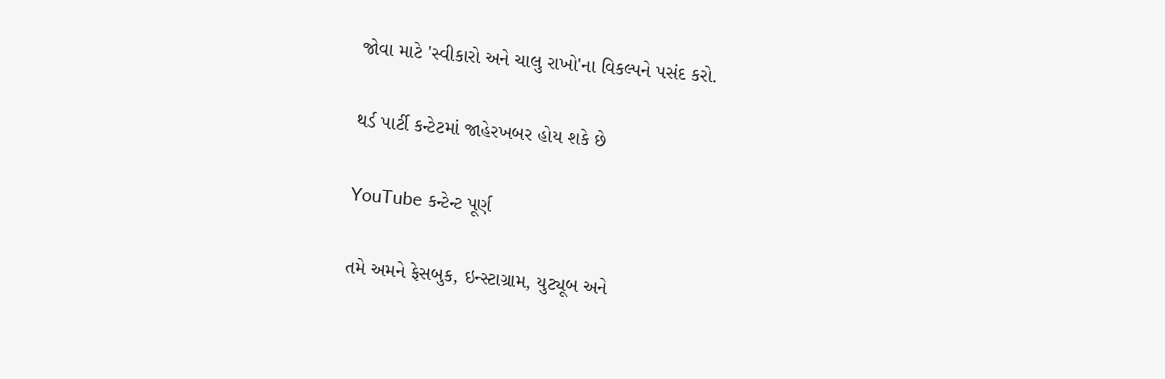જોવા માટે 'સ્વીકારો અને ચાલુ રાખો'ના વિકલ્પને પસંદ કરો.

થર્ડ પાર્ટી કન્ટેટમાં જાહેરખબર હોય શકે છે

YouTube કન્ટેન્ટ પૂર્ણ

તમે અમને ફેસબુક, ઇન્સ્ટાગ્રામ, યુટ્યૂબ અને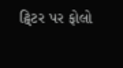ટ્વિટર પર ફોલો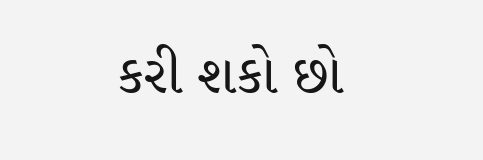કરી શકો છો